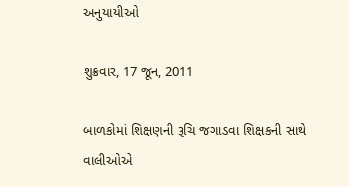અનુયાયીઓ

શુક્રવાર, 17 જૂન, 2011

બાળકોમાં શિક્ષણની રૂચિ જગાડવા શિક્ષકની સાથે વાલીઓએ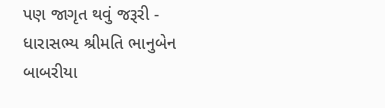પણ જાગૃત થવું જરૂરી - ધારાસભ્‍ય શ્રીમતિ ભાનુબેન બાબરીયા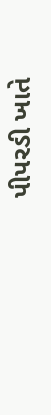પીપરડી ખાતે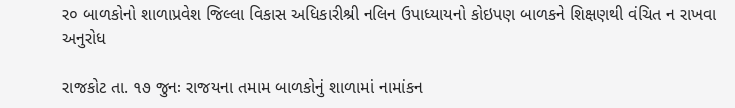ર૦ બાળકોનો શાળાપ્રવેશ જિલ્‍લા વિકાસ અધિકારીશ્રી નલિન ઉપાધ્‍યાયનો કોઇપણ બાળકને શિક્ષણથી વંચિત ન રાખવા અનુરોધ

રાજકોટ તા. ૧૭ જુનઃ રાજયના તમામ બાળકોનું શાળામાં નામાંકન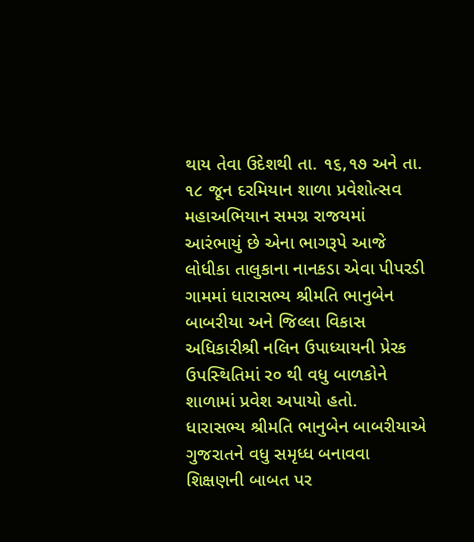થાય તેવા ઉદેશથી તા. ૧૬,૧૭ અને તા. ૧૮ જૂન દરમિયાન શાળા પ્રવેશોત્‍સવ મહાઅભિયાન સમગ્ર રાજયમાં આરંભાયું છે એના ભાગરૂપે આજે લોધીકા તાલુકાના નાનકડા એવા પીપરડી ગામમાં ધારાસભ્‍ય શ્રીમતિ ભાનુબેન બાબરીયા અને જિલ્‍લા વિકાસ અધિકારીશ્રી નલિન ઉપાધ્‍યાયની પ્રેરક ઉપસ્‍થિતિમાં ર૦ થી વધુ બાળકોને શાળામાં પ્રવેશ અપાયો હતો.
ધારાસભ્‍ય શ્રીમતિ ભાનુબેન બાબરીયાએ ગુજરાતને વધુ સમૃધ્‍ધ બનાવવા શિક્ષણની બાબત પર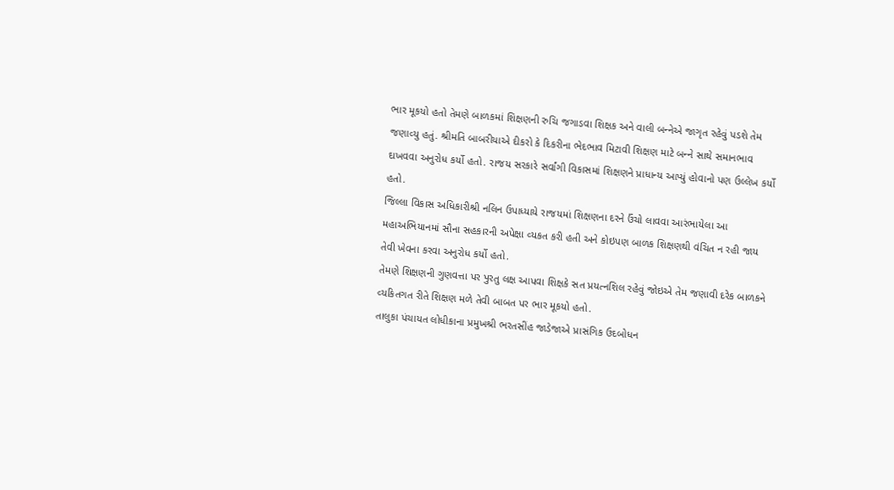ભાર મૂકયો હતો તેમણે બાળકમાં શિક્ષણની રુચિ જગાડવા શિક્ષક અને વાલી બન્‍નેએ જાગૃત રહેવું પડશે તેમ જણાવ્‍યુ હતું. શ્રીમતિ બાબરીયાએ દીકરો કે દિકરીના ભેદભાવ મિટાવી શિક્ષણ માટે બન્‍ને સાથે સમાનભાવ દાખવવા અનુરોધ કર્યો હતો. રાજય સરકારે સર્વાંગી વિકાસમાં શિક્ષણને પ્રાધાન્‍ય આપ્‍યું હોવાનો પણ ઉલ્‍લેખ કર્યો હતો.
જિલ્‍લા વિકાસ અધિકારીશ્રી નલિન ઉપાધ્‍યાયે રાજયમાં શિક્ષણના દરને ઉંચો લાવવા આરંભાયેલા આ મહાઅભિયાનમાં સૌના સહકારની અપેક્ષા વ્‍યકત કરી હતી અને કોઇપણ બાળક શિક્ષણથી વંચિત ન રહી જાય તેવી ખેવના કરવા અનુરોધ કર્યો હતો.
તેમણે શિક્ષણની ગુણવત્તા પર પુરતુ લક્ષ આપવા શિક્ષકે સત પ્રયત્‍નશિલ રહેવું જોઇએ તેમ જણાવી દરેક બાળકને વ્‍યકિતગત રીતે શિક્ષણ મળે તેવી બાબત પર ભાર મૂકયો હતો.
તાલુકા પંચાયત લોધીકાના પ્રમુખશ્રી ભરતસીંહ જાડેજાએ પ્રાસંગિક ઉદબોધન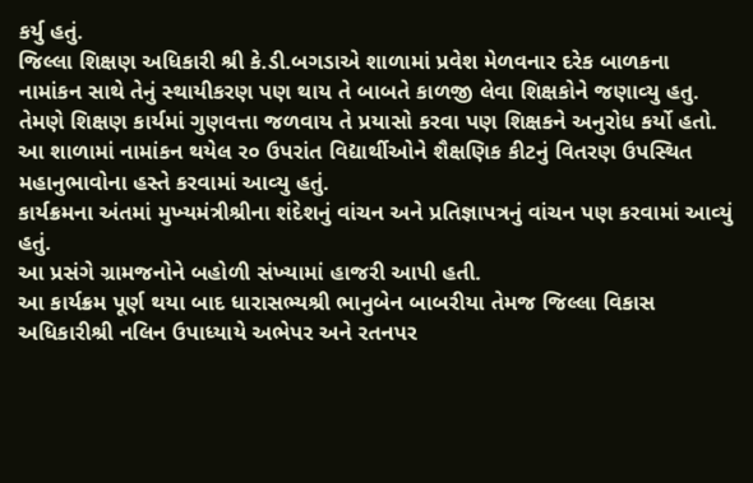કર્યુ હતું.
જિલ્‍લા શિક્ષણ અધિકારી શ્રી કે.ડી.બગડાએ શાળામાં પ્રવેશ મેળવનાર દરેક બાળકના નામાંકન સાથે તેનું સ્‍થાયીકરણ પણ થાય તે બાબતે કાળજી લેવા શિક્ષકોને જણાવ્‍યુ હતુ. તેમણે શિક્ષણ કાર્યમાં ગુણવત્તા જળવાય તે પ્રયાસો કરવા પણ શિક્ષકને અનુરોધ કર્યો હતો.
આ શાળામાં નામાંકન થયેલ ર૦ ઉપરાંત વિદ્યાર્થીઓને શૈક્ષણિક કીટનું વિતરણ ઉપસ્‍થિત મહાનુભાવોના હસ્‍તે કરવામાં આવ્‍યુ હતું.
કાર્યક્રમના અંતમાં મુખ્‍યમંત્રીશ્રીના શંદેશનું વાંચન અને પ્રતિજ્ઞાપત્રનું વાંચન પણ કરવામાં આવ્‍યું હતું.
આ પ્રસંગે ગ્રામજનોને બહોળી સંખ્‍યામાં હાજરી આપી હતી.
આ કાર્યક્રમ પૂર્ણ થયા બાદ ધારાસભ્‍યશ્રી ભાનુબેન બાબરીયા તેમજ જિલ્‍લા વિકાસ અધિકારીશ્રી નલિન ઉપાધ્‍યાયે અભેપર અને રતનપર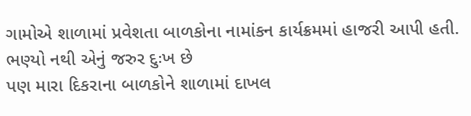ગામોએ શાળામાં પ્રવેશતા બાળકોના નામાંકન કાર્યક્રમમાં હાજરી આપી હતી.
ભણ્‍યો નથી એનું જરુર દુઃખ છે
પણ મારા દિકરાના બાળકોને શાળામાં દાખલ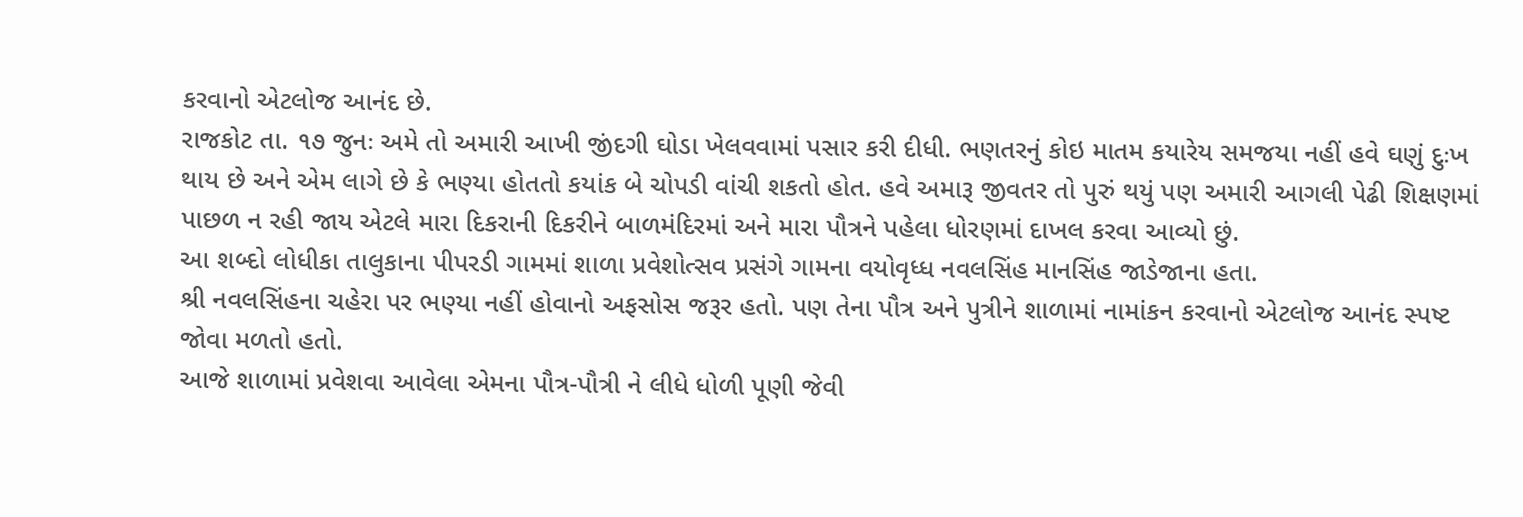કરવાનો એટલોજ આનંદ છે.
રાજકોટ તા. ૧૭ જુનઃ અમે તો અમારી આખી જીંદગી ઘોડા ખેલવવામાં પસાર કરી દીધી. ભણતરનું કોઇ માતમ કયારેય સમજયા નહીં હવે ઘણું દુઃખ થાય છે અને એમ લાગે છે કે ભણ્‍યા હોતતો કયાંક બે ચોપડી વાંચી શકતો હોત. હવે અમારૂ જીવતર તો પુરું થયું પણ અમારી આગલી પેઢી શિક્ષણમાં પાછળ ન રહી જાય એટલે મારા દિકરાની દિકરીને બાળમંદિરમાં અને મારા પૌત્રને પહેલા ધોરણમાં દાખલ કરવા આવ્‍યો છું.
આ શબ્‍દો લોધીકા તાલુકાના પીપરડી ગામમાં શાળા પ્રવેશોત્‍સવ પ્રસંગે ગામના વયોવૃધ્‍ધ નવલસિંહ માનસિંહ જાડેજાના હતા.
શ્રી નવલસિંહના ચહેરા પર ભણ્‍યા નહીં હોવાનો અફસોસ જરૂર હતો. પણ તેના પૌત્ર અને પુત્રીને શાળામાં નામાંકન કરવાનો એટલોજ આનંદ સ્‍પષ્‍ટ જોવા મળતો હતો.
આજે શાળામાં પ્રવેશવા આવેલા એમના પૌત્ર-પૌત્રી ને લીધે ધોળી પૂણી જેવી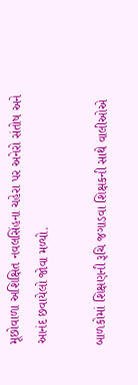મૂછોવાળા અશિક્ષિત નવલસિંહના ચહેરા પર અનેરો સંતોષ અને આનંદ છવાયેલો જોવા મળ્યો.

બાળકોમાં શિક્ષણની રૂચિ જગાડવા શિક્ષકની સાથે વાલીઓએ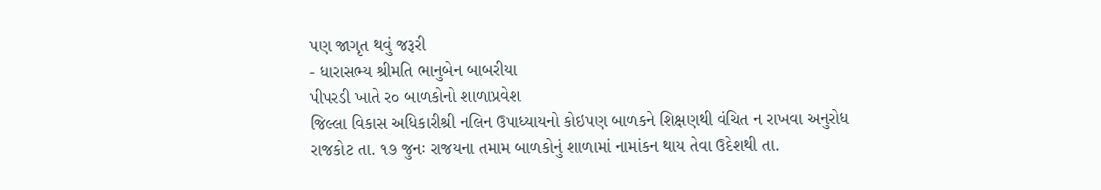પણ જાગૃત થવું જરૂરી
- ધારાસભ્‍ય શ્રીમતિ ભાનુબેન બાબરીયા
પીપરડી ખાતે ર૦ બાળકોનો શાળાપ્રવેશ
જિલ્‍લા વિકાસ અધિકારીશ્રી નલિન ઉપાધ્‍યાયનો કોઇપણ બાળકને શિક્ષણથી વંચિત ન રાખવા અનુરોધ
રાજકોટ તા. ૧૭ જુનઃ રાજયના તમામ બાળકોનું શાળામાં નામાંકન થાય તેવા ઉદેશથી તા.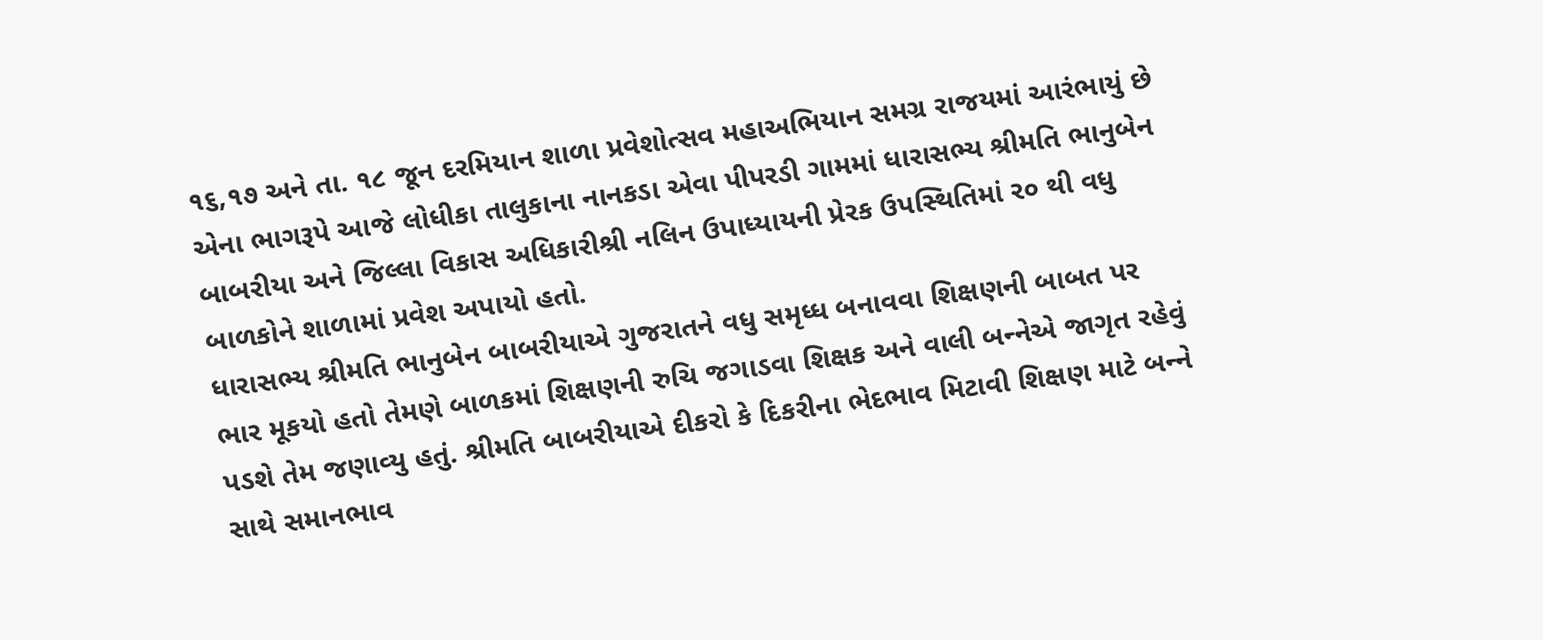૧૬,૧૭ અને તા. ૧૮ જૂન દરમિયાન શાળા પ્રવેશોત્‍સવ મહાઅભિયાન સમગ્ર રાજયમાં આરંભાયું છે એના ભાગરૂપે આજે લોધીકા તાલુકાના નાનકડા એવા પીપરડી ગામમાં ધારાસભ્‍ય શ્રીમતિ ભાનુબેન બાબરીયા અને જિલ્‍લા વિકાસ અધિકારીશ્રી નલિન ઉપાધ્‍યાયની પ્રેરક ઉપસ્‍થિતિમાં ર૦ થી વધુ બાળકોને શાળામાં પ્રવેશ અપાયો હતો.
ધારાસભ્‍ય શ્રીમતિ ભાનુબેન બાબરીયાએ ગુજરાતને વધુ સમૃધ્‍ધ બનાવવા શિક્ષણની બાબત પર ભાર મૂકયો હતો તેમણે બાળકમાં શિક્ષણની રુચિ જગાડવા શિક્ષક અને વાલી બન્‍નેએ જાગૃત રહેવું પડશે તેમ જણાવ્‍યુ હતું. શ્રીમતિ બાબરીયાએ દીકરો કે દિકરીના ભેદભાવ મિટાવી શિક્ષણ માટે બન્‍ને સાથે સમાનભાવ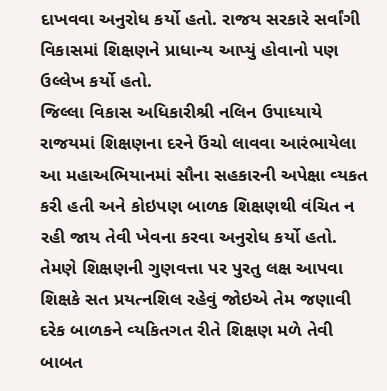દાખવવા અનુરોધ કર્યો હતો. રાજય સરકારે સર્વાંગી વિકાસમાં શિક્ષણને પ્રાધાન્‍ય આપ્‍યું હોવાનો પણ ઉલ્‍લેખ કર્યો હતો.
જિલ્‍લા વિકાસ અધિકારીશ્રી નલિન ઉપાધ્‍યાયે રાજયમાં શિક્ષણના દરને ઉંચો લાવવા આરંભાયેલા આ મહાઅભિયાનમાં સૌના સહકારની અપેક્ષા વ્‍યકત કરી હતી અને કોઇપણ બાળક શિક્ષણથી વંચિત ન રહી જાય તેવી ખેવના કરવા અનુરોધ કર્યો હતો.
તેમણે શિક્ષણની ગુણવત્તા પર પુરતુ લક્ષ આપવા શિક્ષકે સત પ્રયત્‍નશિલ રહેવું જોઇએ તેમ જણાવી દરેક બાળકને વ્‍યકિતગત રીતે શિક્ષણ મળે તેવી બાબત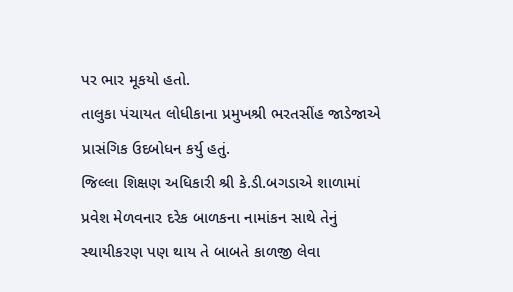પર ભાર મૂકયો હતો.
તાલુકા પંચાયત લોધીકાના પ્રમુખશ્રી ભરતસીંહ જાડેજાએ પ્રાસંગિક ઉદબોધન કર્યુ હતું.
જિલ્‍લા શિક્ષણ અધિકારી શ્રી કે.ડી.બગડાએ શાળામાં પ્રવેશ મેળવનાર દરેક બાળકના નામાંકન સાથે તેનું સ્‍થાયીકરણ પણ થાય તે બાબતે કાળજી લેવા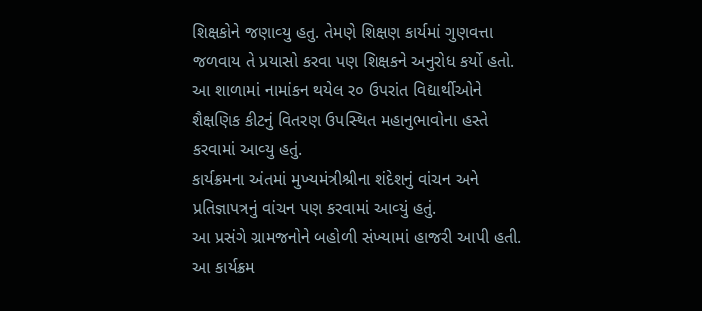શિક્ષકોને જણાવ્‍યુ હતુ. તેમણે શિક્ષણ કાર્યમાં ગુણવત્તા જળવાય તે પ્રયાસો કરવા પણ શિક્ષકને અનુરોધ કર્યો હતો.
આ શાળામાં નામાંકન થયેલ ર૦ ઉપરાંત વિદ્યાર્થીઓને શૈક્ષણિક કીટનું વિતરણ ઉપસ્‍થિત મહાનુભાવોના હસ્‍તે કરવામાં આવ્‍યુ હતું.
કાર્યક્રમના અંતમાં મુખ્‍યમંત્રીશ્રીના શંદેશનું વાંચન અને પ્રતિજ્ઞાપત્રનું વાંચન પણ કરવામાં આવ્‍યું હતું.
આ પ્રસંગે ગ્રામજનોને બહોળી સંખ્‍યામાં હાજરી આપી હતી.
આ કાર્યક્રમ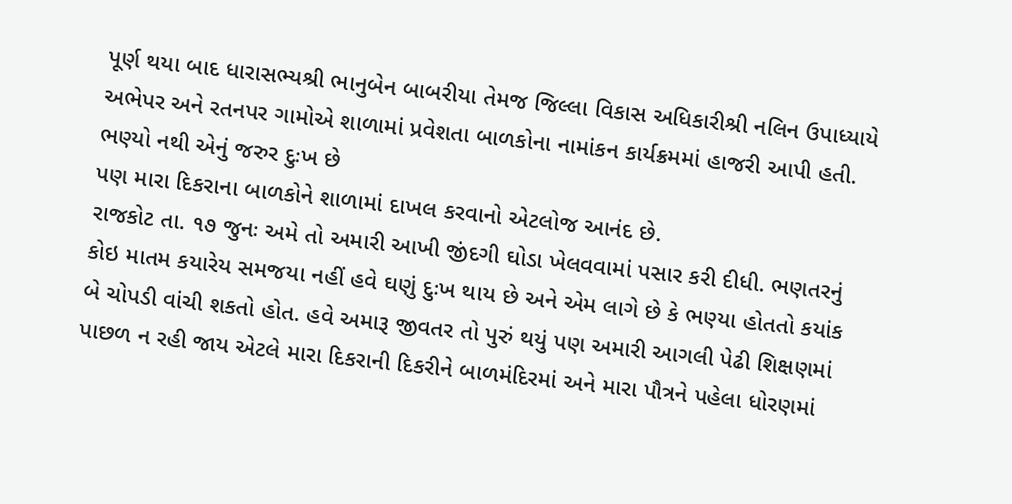પૂર્ણ થયા બાદ ધારાસભ્‍યશ્રી ભાનુબેન બાબરીયા તેમજ જિલ્‍લા વિકાસ અધિકારીશ્રી નલિન ઉપાધ્‍યાયે અભેપર અને રતનપર ગામોએ શાળામાં પ્રવેશતા બાળકોના નામાંકન કાર્યક્રમમાં હાજરી આપી હતી.
ભણ્‍યો નથી એનું જરુર દુઃખ છે
પણ મારા દિકરાના બાળકોને શાળામાં દાખલ કરવાનો એટલોજ આનંદ છે.
રાજકોટ તા. ૧૭ જુનઃ અમે તો અમારી આખી જીંદગી ઘોડા ખેલવવામાં પસાર કરી દીધી. ભણતરનું કોઇ માતમ કયારેય સમજયા નહીં હવે ઘણું દુઃખ થાય છે અને એમ લાગે છે કે ભણ્‍યા હોતતો કયાંક બે ચોપડી વાંચી શકતો હોત. હવે અમારૂ જીવતર તો પુરું થયું પણ અમારી આગલી પેઢી શિક્ષણમાં પાછળ ન રહી જાય એટલે મારા દિકરાની દિકરીને બાળમંદિરમાં અને મારા પૌત્રને પહેલા ધોરણમાં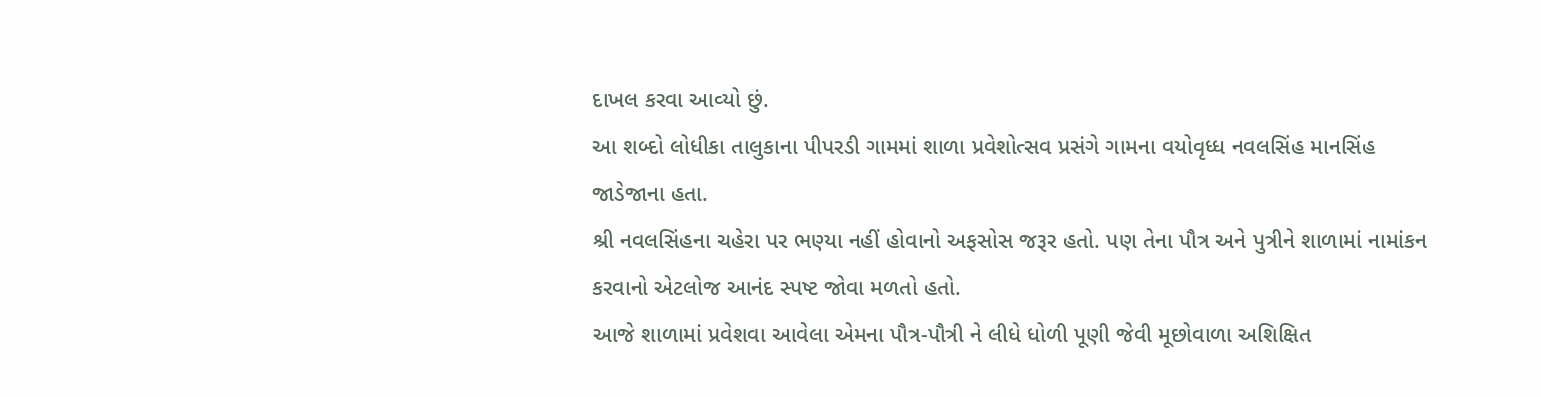દાખલ કરવા આવ્‍યો છું.
આ શબ્‍દો લોધીકા તાલુકાના પીપરડી ગામમાં શાળા પ્રવેશોત્‍સવ પ્રસંગે ગામના વયોવૃધ્‍ધ નવલસિંહ માનસિંહ જાડેજાના હતા.
શ્રી નવલસિંહના ચહેરા પર ભણ્‍યા નહીં હોવાનો અફસોસ જરૂર હતો. પણ તેના પૌત્ર અને પુત્રીને શાળામાં નામાંકન કરવાનો એટલોજ આનંદ સ્‍પષ્‍ટ જોવા મળતો હતો.
આજે શાળામાં પ્રવેશવા આવેલા એમના પૌત્ર-પૌત્રી ને લીધે ધોળી પૂણી જેવી મૂછોવાળા અશિક્ષિત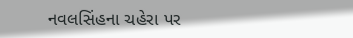નવલસિંહના ચહેરા પર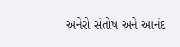અનેરો સંતોષ અને આનંદ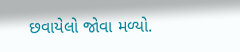છવાયેલો જોવા મળ્યો.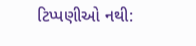ટિપ્પણીઓ નથી: